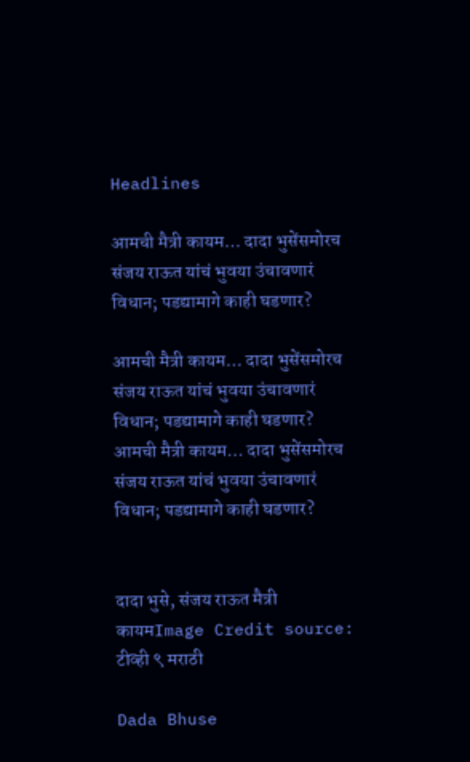Headlines

आमची मैत्री कायम… दादा भुसेंसमोरच संजय राऊत यांचं भुवया उंचावणारं विधान; पडद्यामागे काही घडणार?

आमची मैत्री कायम… दादा भुसेंसमोरच संजय राऊत यांचं भुवया उंचावणारं विधान; पडद्यामागे काही घडणार?
आमची मैत्री कायम… दादा भुसेंसमोरच संजय राऊत यांचं भुवया उंचावणारं विधान; पडद्यामागे काही घडणार?


दादा भुसे, संजय राऊत मैत्री कायमImage Credit source: टीव्ही ९ मराठी

Dada Bhuse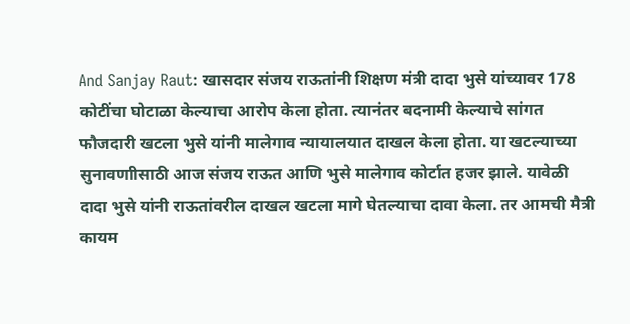And Sanjay Raut: खासदार संजय राऊतांनी शिक्षण मंत्री दादा भुसे यांच्यावर 178 कोटींचा घोटाळा केल्याचा आरोप केला होता. त्यानंतर बदनामी केल्याचे सांगत फौजदारी खटला भुसे यांनी मालेगाव न्यायालयात दाखल केला होता. या खटल्याच्या सुनावणाीसाठी आज संजय राऊत आणि भुसे मालेगाव कोर्टात हजर झाले. यावेळी दादा भुसे यांनी राऊतांवरील दाखल खटला मागे घेतल्याचा दावा केला. तर आमची मैत्री कायम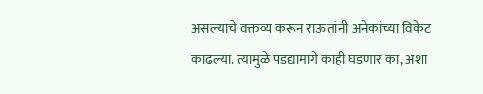असल्याचे वक्तव्य करून राऊतांनी अनेकांच्या विकेट काढल्या. त्यामुळे पडद्यामागे काही घडणार का, अशा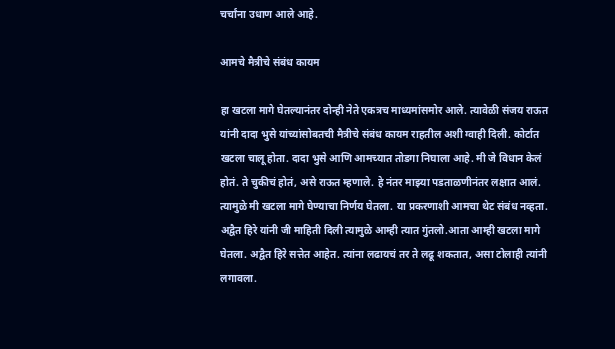चर्चांना उधाण आले आहे.

आमचे मैत्रीचे संबंध कायम

हा खटला मागे घेतल्यानंतर दोन्ही नेते एकत्रच माध्यमांसमोर आले. त्यावेळी संजय राऊत यांनी दादा भुसे यांच्यांसोबतची मैत्रीचे संबंध कायम राहतील अशी ग्वाही दिली. कोर्टात खटला चालू होता. दादा भुसे आणि आमच्यात तोडगा निघाला आहे. मी जे विधान केलं होतं. ते चुकीचं होतं, असे राऊत म्हणाले. हे नंतर माझ्या पडताळणीनंतर लक्षात आलं. त्यामुळे मी खटला मागे घेण्याचा निर्णय घेतला. या प्रकरणाशी आमचा थेट संबंध नव्हता. अद्वैत हिरे यांनी जी माहिती दिली त्यामुळे आम्ही त्यात गुंतलो.आता आम्ही खटला मागे घेतला. अद्वैत हिरे सत्तेत आहेत. त्यांना लढायचं तर ते लढू शकतात, असा टोलाही त्यांनी लगावला.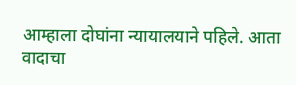आम्हाला दोघांना न्यायालयाने पहिले. आता वादाचा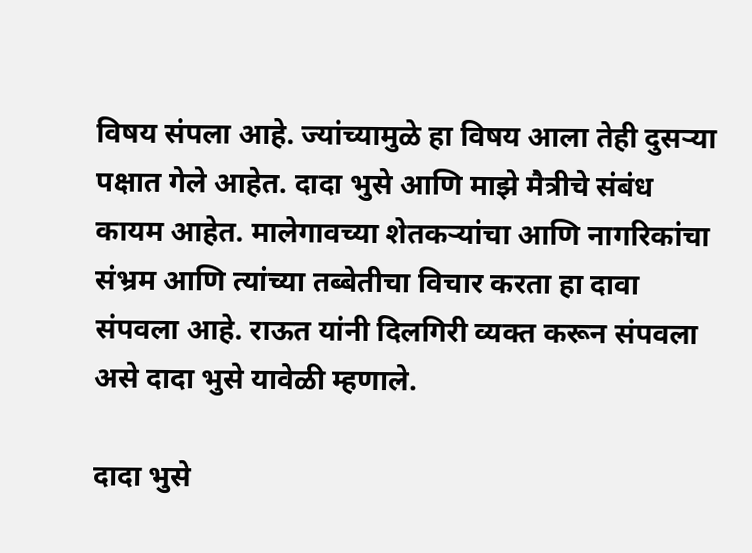विषय संपला आहे. ज्यांच्यामुळे हा विषय आला तेही दुसऱ्या पक्षात गेले आहेत. दादा भुसे आणि माझे मैत्रीचे संबंध कायम आहेत. मालेगावच्या शेतकऱ्यांचा आणि नागरिकांचा संभ्रम आणि त्यांच्या तब्बेतीचा विचार करता हा दावा संपवला आहे. राऊत यांनी दिलगिरी व्यक्त करून संपवला असे दादा भुसे यावेळी म्हणाले.

दादा भुसे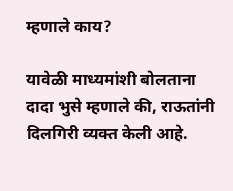म्हणाले काय?

यावेळी माध्यमांशी बोलताना दादा भुसे म्हणाले की, राऊतांनी दिलगिरी व्यक्त केली आहे.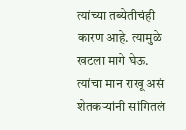त्यांच्या तब्येतीचंही कारण आहे. त्यामुळे खटला मागे घेऊ. त्यांचा मान राखू असं शेतकर्‍यांनी सांगितलं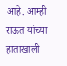आहे. आम्ही राऊत यांच्या हाताखाली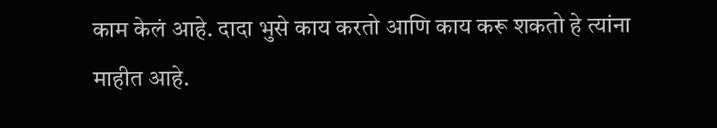काम केलं आहे. दादा भुसे काय करतो आणि काय करू शकतो हे त्यांना माहीत आहे.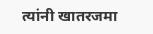त्यांनी खातरजमा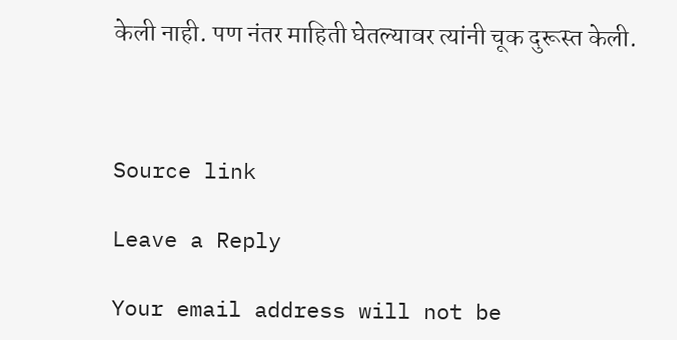केली नाही. पण नंतर माहिती घेतल्यावर त्यांनी चूक दुरूस्त केली.



Source link

Leave a Reply

Your email address will not be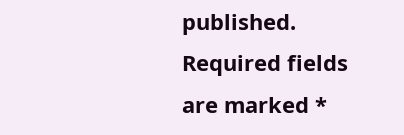published. Required fields are marked *